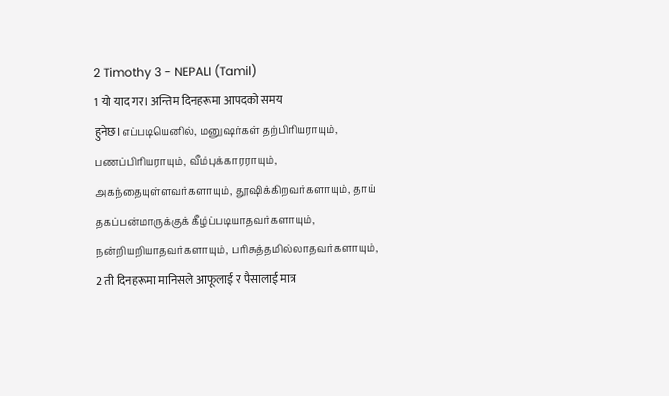2 Timothy 3 - NEPALI (Tamil)
1 यो याद गर। अन्तिम दिनहरूमा आपदको समय हुनेछ।எப்படியெனில், மனுஷர்கள் தற்பிரியராயும், பணப்பிரியராயும், வீம்புக்காரராயும், அகந்தையுள்ளவர்களாயும், தூஷிக்கிறவர்களாயும், தாய் தகப்பன்மாருக்குக் கீழ்ப்படியாதவர்களாயும், நன்றியறியாதவர்களாயும், பரிசுத்தமில்லாதவர்களாயும்,
2 ती दिनहरूमा मानिसले आफूलाई र पैसालाई मात्र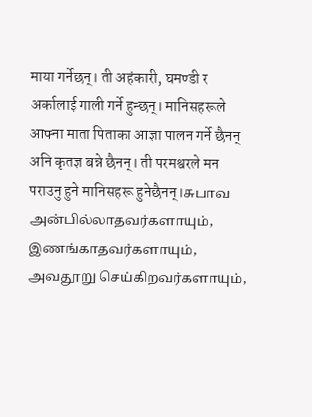माया गर्नेछन्। ती अहंकारी, घमण्डी र अर्कालाई गाली गर्ने हुन्छन्। मानिसहरूले आफ्ना माता पिताका आज्ञा पालन गर्ने छैनन् अनि कृतज्ञ बन्ने छैनन्। ती परमश्वरले मन पराउनु हुने मानिसहरू हुनेछैनन्।சுபாவ அன்பில்லாதவர்களாயும், இணங்காதவர்களாயும், அவதூறு செய்கிறவர்களாயும்,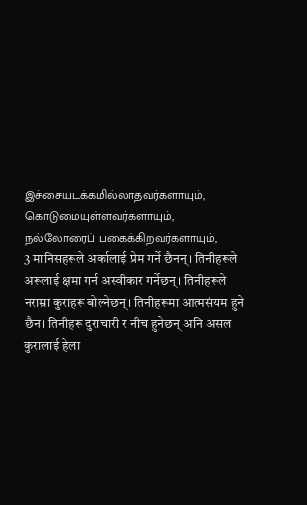இச்சையடக்கமில்லாதவர்களாயும், கொடுமையுள்ளவர்களாயும், நல்லோரைப் பகைக்கிறவர்களாயும்,
3 मानिसहरूले अर्कालाई प्रेम गर्ने छैनन्। तिनीहरूले अरूलाई क्षमा गर्न अस्वीकार गर्नेछन्। तिनीहरूले नराम्रा कुराहरू बोल्नेछन्। तिनीहरूमा आत्मसंयम हुने छैन। तिनीहरू दुराचारी र नीच हुनेछन् अनि असल कुरालाई हेला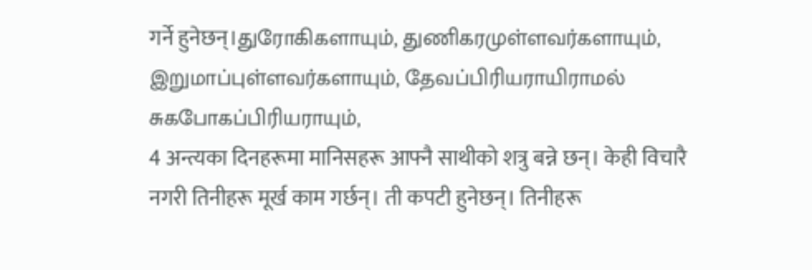गर्ने हुनेछन्।துரோகிகளாயும், துணிகரமுள்ளவர்களாயும், இறுமாப்புள்ளவர்களாயும், தேவப்பிரியராயிராமல் சுகபோகப்பிரியராயும்,
4 अन्त्यका दिनहरूमा मानिसहरू आफ्नै साथीको शत्रु बन्ने छन्। केही विचारै नगरी तिनीहरू मूर्ख काम गर्छन्। ती कपटी हुनेछन्। तिनीहरू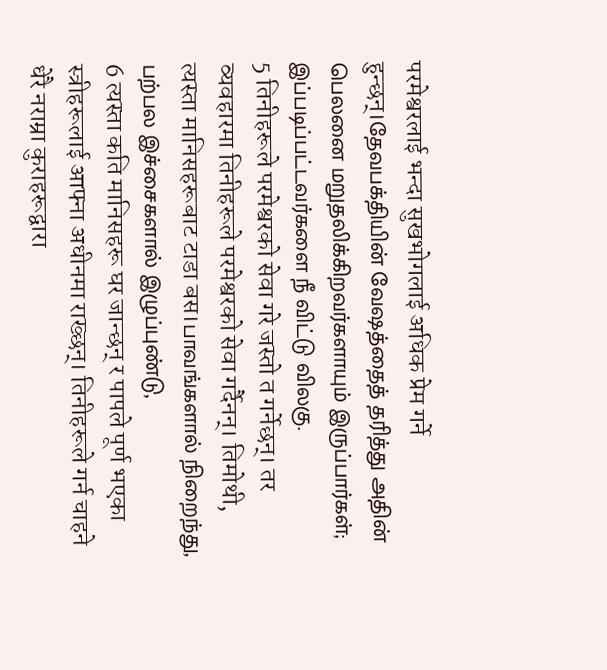परमेश्वरलाई भन्दा सुखभोगलाई अधिक प्रेम गर्ने हुन्छन्।தேவபக்தியின் வேஷத்தைத் தரித்து அதின் பெலனை மறுதலிக்கிறவர்களாயும் இருப்பார்கள்; இப்படிப்பட்டவர்களை நீ விட்டு விலகு.
5 तिनीहरूले परमेश्वरको सेवा गरे जस्तो त गर्नेछन्। तर व्यवहारमा तिनीहरूले परमेश्वरको सेवा गर्दैनन्। तिमोथी, त्यस्ता मानिसहरूबाट टाडा बस।பாவங்களால் நிறைந்து, பற்பல இச்சைகளால் இழுப்புண்டு,
6 त्यस्ता कति मानिसहरू घर जान्छन् र पापले पूर्ण भएका स्त्रीहरूलाई आफ्ना अधीनमा राख्छन्। तिनीहरूले गर्न चाहने धेरै नराम्रा कुराहरूद्वारा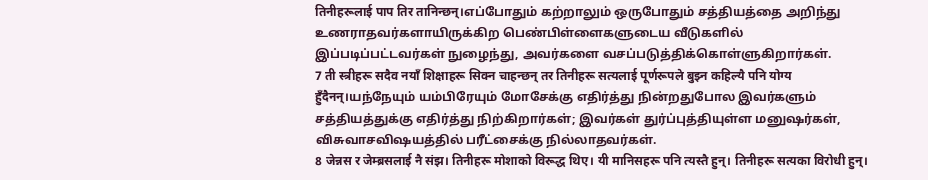तिनीहरूलाई पाप तिर तानिन्छन्।எப்போதும் கற்றாலும் ஒருபோதும் சத்தியத்தை அறிந்து உணராதவர்களாயிருக்கிற பெண்பிள்ளைகளுடைய வீடுகளில் இப்படிப்பட்டவர்கள் நுழைந்து, அவர்களை வசப்படுத்திக்கொள்ளுகிறார்கள்.
7 ती स्त्रीहरू सदैव नयाँ शिक्षाहरू सिक्न चाहन्छन् तर तिनीहरू सत्यलाई पूर्णरूपले बुझ्न कहिल्यै पनि योग्य हुँदैनन्।யந்நேயும் யம்பிரேயும் மோசேக்கு எதிர்த்து நின்றதுபோல இவர்களும் சத்தியத்துக்கு எதிர்த்து நிற்கிறார்கள்; இவர்கள் துர்ப்புத்தியுள்ள மனுஷர்கள், விசுவாசவிஷயத்தில் பரீட்சைக்கு நில்லாதவர்கள்.
8 जेन्नस र जेम्ब्रसलाई नै संझ। तिनीहरू मोशाको विरूद्ध थिए। यी मानिसहरू पनि त्यस्तै हुन्। तिनीहरू सत्यका विरोधी हुन्।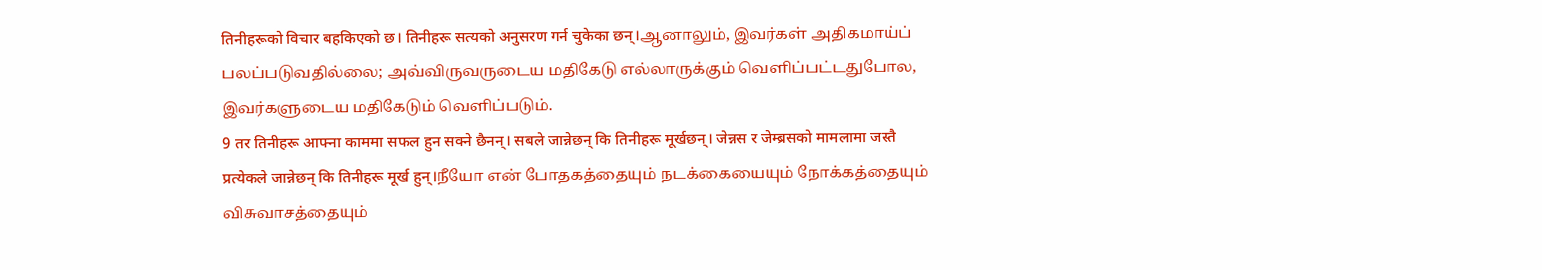तिनीहरूको विचार बहकिएको छ। तिनीहरू सत्यको अनुसरण गर्न चुकेका छन्।ஆனாலும், இவர்கள் அதிகமாய்ப் பலப்படுவதில்லை; அவ்விருவருடைய மதிகேடு எல்லாருக்கும் வெளிப்பட்டதுபோல, இவர்களுடைய மதிகேடும் வெளிப்படும்.
9 तर तिनीहरू आफ्ना काममा सफल हुन सक्ने छैनन्। सबले जान्नेछन् कि तिनीहरू मूर्खछन्। जेन्नस र जेम्ब्रसको मामलामा जस्तै प्रत्येकले जान्नेछन् कि तिनीहरू मूर्ख हुन्।நீயோ என் போதகத்தையும் நடக்கையையும் நோக்கத்தையும் விசுவாசத்தையும்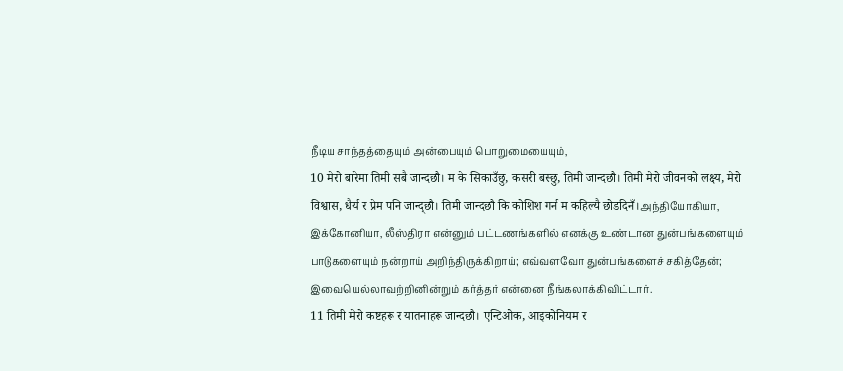நீடிய சாந்தத்தையும் அன்பையும் பொறுமையையும்,
10 मेरो बारेमा तिमी सबै जान्दछौ। म के सिकाउँछु, कसरी बस्छु, तिमी जान्दछौ। तिमी मेरो जीवनको लक्ष्य, मेरो विश्वास, धैर्य र प्रेम पनि जान्द्छौ। तिमी जान्दछौ कि कोशिश गर्न म कहिल्यै छोडदिनँ।அந்தியோகியா, இக்கோனியா, லீஸ்திரா என்னும் பட்டணங்களில் எனக்கு உண்டான துன்பங்களையும் பாடுகளையும் நன்றாய் அறிந்திருக்கிறாய்; எவ்வளவோ துன்பங்களைச் சகித்தேன்; இவையெல்லாவற்றினின்றும் கர்த்தர் என்னை நீங்கலாக்கிவிட்டார்.
11 तिमी मेरो कष्टहरू र यातनाहरू जान्दछौ। एन्टिओक, आइकोनियम र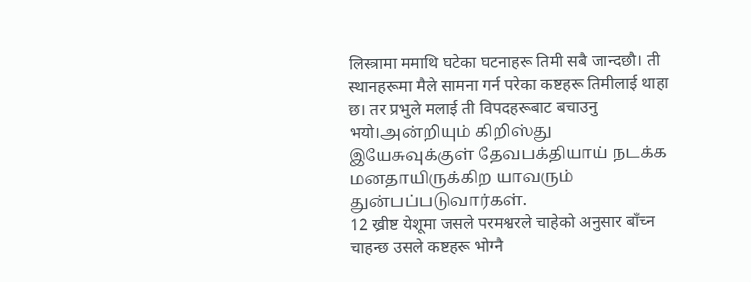लिस्त्रामा ममाथि घटेका घटनाहरू तिमी सबै जान्दछौ। ती स्थानहरूमा मैले सामना गर्न परेका कष्टहरू तिमीलाई थाहा छ। तर प्रभुले मलाई ती विपदहरूबाट बचाउनु भयो।அன்றியும் கிறிஸ்து இயேசுவுக்குள் தேவபக்தியாய் நடக்க மனதாயிருக்கிற யாவரும் துன்பப்படுவார்கள்.
12 ख्रीष्ट येशूमा जसले परमश्वरले चाहेको अनुसार बाँच्न चाहन्छ उसले कष्टहरू भोग्नै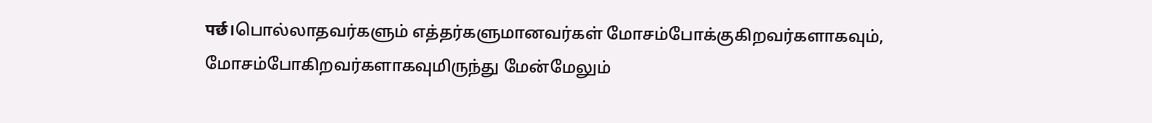पर्छ।பொல்லாதவர்களும் எத்தர்களுமானவர்கள் மோசம்போக்குகிறவர்களாகவும், மோசம்போகிறவர்களாகவுமிருந்து மேன்மேலும்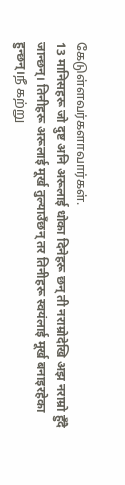கேடுள்ளவர்களாவார்கள்.
13 मानिसहरू जो दुष्ट अनि अरूलाई धोका दिनेहरू छन् ती नराम्रोदेखि अझ नराम्रो हुँदै जान्छन्। तिनीहरू अरूलाई मूर्ख तुल्याउँछन् तर तिनीहरू स्वयंलाई मूर्ख बनाइरहेका हुन्छन्।நீ கற்று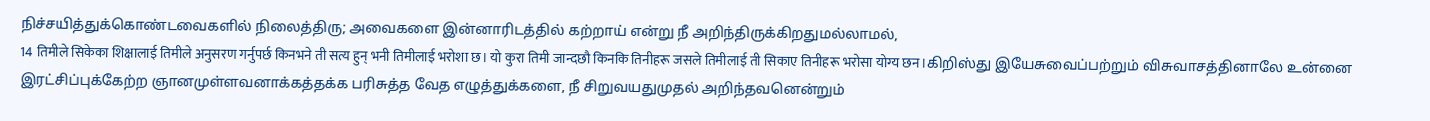நிச்சயித்துக்கொண்டவைகளில் நிலைத்திரு; அவைகளை இன்னாரிடத்தில் கற்றாய் என்று நீ அறிந்திருக்கிறதுமல்லாமல்,
14 तिमीले सिकेका शिक्षालाई तिमीले अनुसरण गर्नुपर्छ किनभने ती सत्य हुन् भनी तिमीलाई भरोशा छ। यो कुरा तिमी जान्दछौ किनकि तिनीहरू जसले तिमीलाई ती सिकाए तिनीहरू भरोसा योग्य छन।கிறிஸ்து இயேசுவைப்பற்றும் விசுவாசத்தினாலே உன்னை இரட்சிப்புக்கேற்ற ஞானமுள்ளவனாக்கத்தக்க பரிசுத்த வேத எழுத்துக்களை, நீ சிறுவயதுமுதல் அறிந்தவனென்றும்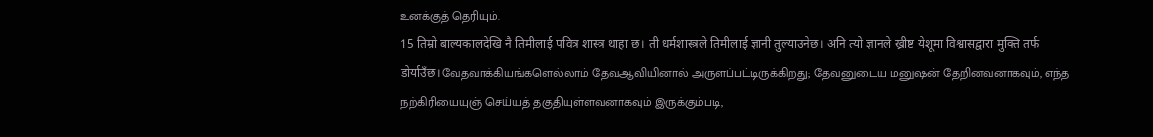உனக்குத் தெரியும்.
15 तिम्रो बाल्यकालदेखि नै तिमीलाई पवित्र शास्त्र थाहा छ। ती धर्मशास्त्रले तिमीलाई ज्ञानी तुल्याउनेछ। अनि त्यो ज्ञानले ख्रीष्ट येशूमा विश्वासद्वारा मुक्ति तर्फ डोर्याउँछ।வேதவாக்கியங்களெல்லாம் தேவஆவியினால் அருளப்பட்டிருக்கிறது; தேவனுடைய மனுஷன் தேறினவனாகவும், எந்த நற்கிரியையுஞ் செய்யத் தகுதியுள்ளவனாகவும் இருக்கும்படி,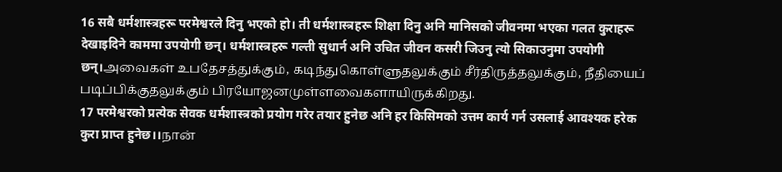16 सबै धर्मशास्त्रहरू परमेश्वरले दिनु भएको हो। ती धर्मशास्त्रहरू शिक्षा दिनु अनि मानिसको जीवनमा भएका गलत कुराहरू देखाइदिने काममा उपयोगी छन्। धर्मशास्त्रहरू गल्ती सुधार्न अनि उचित जीवन कसरी जिउनु त्यो सिकाउनुमा उपयोगी छन्।அவைகள் உபதேசத்துக்கும், கடிந்துகொள்ளுதலுக்கும் சீர்திருத்தலுக்கும், நீதியைப் படிப்பிக்குதலுக்கும் பிரயோஜனமுள்ளவைகளாயிருக்கிறது.
17 परमेश्वरको प्रत्येक सेवक धर्मशास्त्रको प्रयोग गरेर तयार हुनेछ अनि हर किसिमको उत्तम कार्य गर्न उसलाई आवश्यक हरेक कुरा प्राप्त हुनेछ।।நான்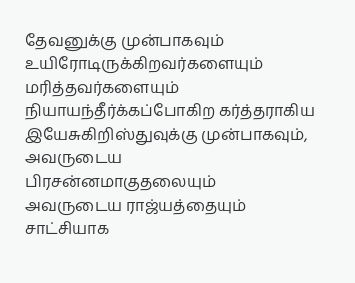தேவனுக்கு முன்பாகவும் உயிரோடிருக்கிறவர்களையும் மரித்தவர்களையும் நியாயந்தீர்க்கப்போகிற கர்த்தராகிய இயேசுகிறிஸ்துவுக்கு முன்பாகவும், அவருடைய பிரசன்னமாகுதலையும் அவருடைய ராஜ்யத்தையும் சாட்சியாக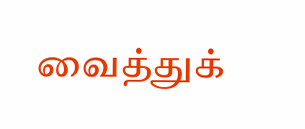வைத்துக்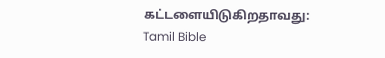கட்டளையிடுகிறதாவது:
Tamil Bible